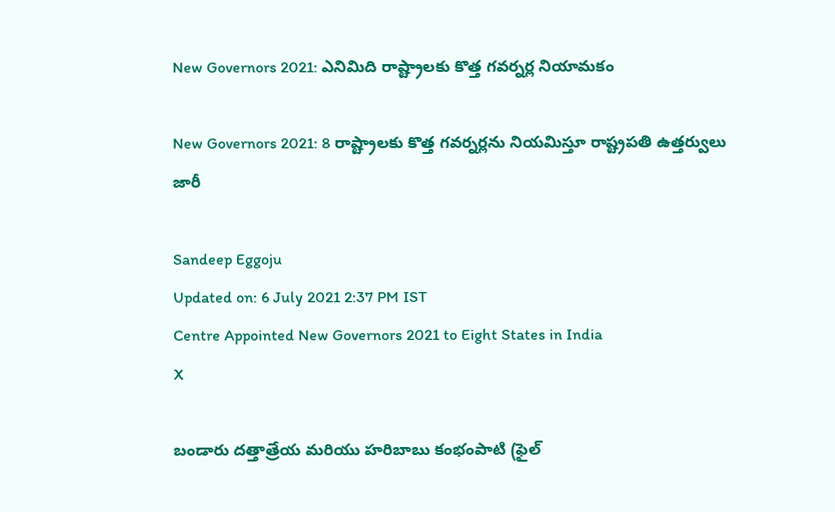New Governors 2021: ఎనిమిది రాష్ట్రాలకు కొత్త గవర్నర్ల నియామకం

New Governors 2021: 8 రాష్ట్రాలకు కొత్త గవర్నర్లను నియమిస్తూ రాష్ట్రపతి ఉత్తర్వులు జారీ

Sandeep Eggoju
Updated on: 6 July 2021 2:37 PM IST
Centre Appointed New Governors 2021 to Eight States in India
X

బండారు దత్తాత్రేయ మరియు హరిబాబు కంభంపాటి (ఫైల్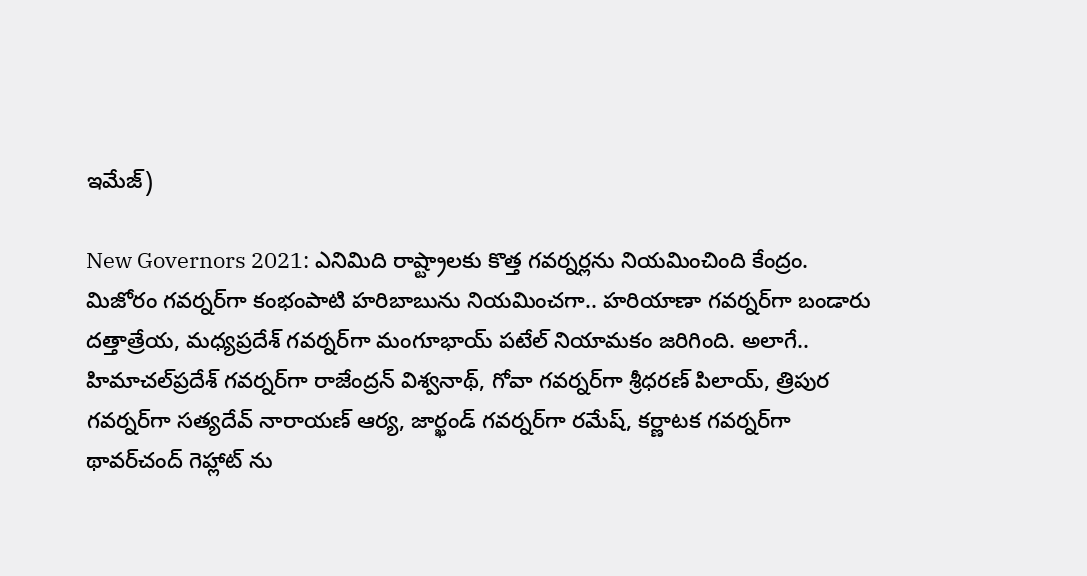ఇమేజ్)

New Governors 2021: ఎనిమిది రాష్ట్రాలకు కొత్త గవర్నర్లను నియమించింది కేంద్రం. మిజోరం గవర్నర్‌గా కంభంపాటి హరిబాబును నియమించగా.. హరియాణా గవర్నర్‌గా బండారు దత్తాత్రేయ, మధ్యప్రదేశ్‌ గవర్నర్‌గా మంగూభాయ్‌ పటేల్‌ నియామకం జరిగింది. అలాగే.. హిమాచల్‌ప్రదేశ్‌ గవర్నర్‌గా రాజేంద్రన్‌ విశ్వనాథ్‌, గోవా గవర్నర్‌గా శ్రీధరణ్‌ పిలాయ్‌, త్రిపుర గవర్నర్‌గా సత్యదేవ్‌ నారాయణ్‌ ఆర్య, జార్ఖండ్‌ గవర్నర్‌గా రమేష్‌, కర్ణాటక గవర్నర్‌గా థావర్‌చంద్‌ గెహ్లాట్‌ ను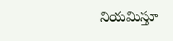నియమిస్తూ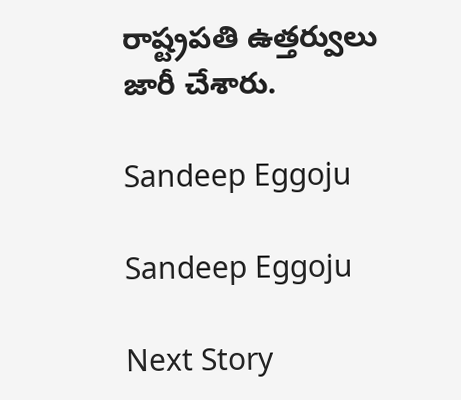రాష్ట్రపతి ఉత్తర్వులు జారీ చేశారు.

Sandeep Eggoju

Sandeep Eggoju

Next Story